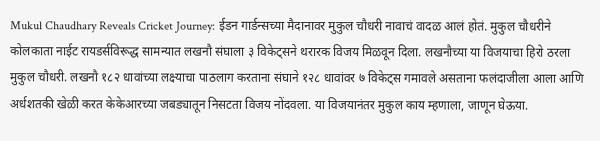Mukul Chaudhary Reveals Cricket Journey: ईडन गार्डन्सच्या मैदानावर मुकुल चौधरी नावाचं वादळ आलं होतं. मुकुल चौधरीने कोलकाता नाईट रायडर्सविरूद्ध सामन्यात लखनौ संघाला ३ विकेट्सने थरारक विजय मिळवून दिला. लखनौच्या या विजयाचा हिरो ठरला मुकुल चौधरी. लखनौ १८२ धावांच्या लक्ष्याचा पाठलाग करताना संघाने १२८ धावांवर ७ विकेट्स गमावले असताना फलंदाजीला आला आणि अर्धशतकी खेळी करत केकेआरच्या जबड्यातून निसटता विजय नोंदवला. या विजयानंतर मुकुल काय म्हणाला, जाणून घेऊया.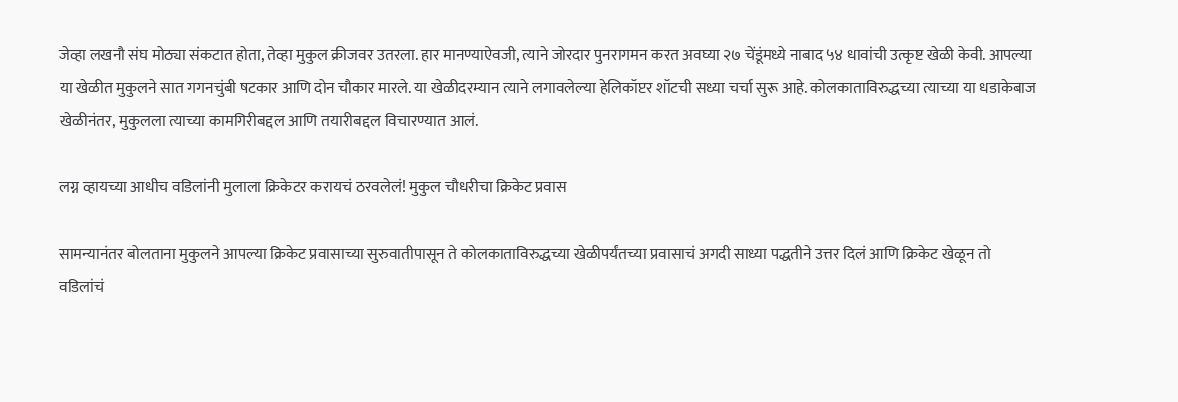जेव्हा लखनौ संघ मोठ्या संकटात होता, तेव्हा मुकुल क्रीजवर उतरला. हार मानण्याऐवजी, त्याने जोरदार पुनरागमन करत अवघ्या २७ चेंडूंमध्ये नाबाद ५४ धावांची उत्कृष्ट खेळी केवी. आपल्या या खेळीत मुकुलने सात गगनचुंबी षटकार आणि दोन चौकार मारले. या खेळीदरम्यान त्याने लगावलेल्या हेलिकॉप्टर शॉटची सध्या चर्चा सुरू आहे. कोलकाताविरुद्धच्या त्याच्या या धडाकेबाज खेळीनंतर, मुकुलला त्याच्या कामगिरीबद्दल आणि तयारीबद्दल विचारण्यात आलं.

लग्न व्हायच्या आधीच वडिलांनी मुलाला क्रिकेटर करायचं ठरवलेलं! मुकुल चौधरीचा क्रिकेट प्रवास

सामन्यानंतर बोलताना मुकुलने आपल्या क्रिकेट प्रवासाच्या सुरुवातीपासून ते कोलकाताविरुद्धच्या खेळीपर्यंतच्या प्रवासाचं अगदी साध्या पद्धतीने उत्तर दिलं आणि क्रिकेट खेळून तो वडिलांचं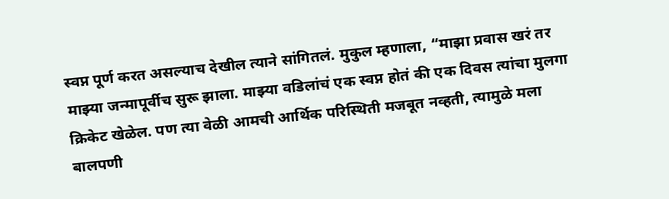स्वप्न पूर्ण करत असल्याच देखील त्याने सांगितलं. मुकुल म्हणाला, “माझा प्रवास खरं तर माझ्या जन्मापूर्वीच सुरू झाला. माझ्या वडिलांचं एक स्वप्न होतं की एक दिवस त्यांचा मुलगा क्रिकेट खेळेल. पण त्या वेळी आमची आर्थिक परिस्थिती मजबूत नव्हती, त्यामुळे मला बालपणी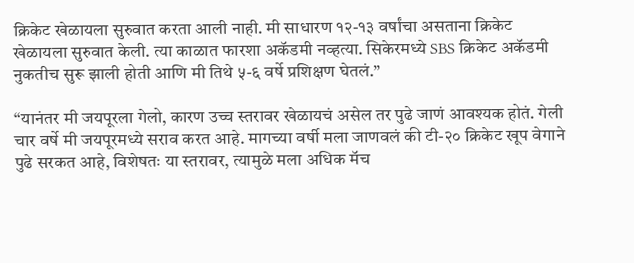क्रिकेट खेळायला सुरुवात करता आली नाही. मी साधारण १२-१३ वर्षांचा असताना क्रिकेट खेळायला सुरुवात केली. त्या काळात फारशा अकॅडमी नव्हत्या. सिकेरमध्ये SBS क्रिकेट अकॅडमी नुकतीच सुरू झाली होती आणि मी तिथे ५-६ वर्षे प्रशिक्षण घेतलं.”

“यानंतर मी जयपूरला गेलो, कारण उच्च स्तरावर खेळायचं असेल तर पुढे जाणं आवश्यक होतं. गेली चार वर्षे मी जयपूरमध्ये सराव करत आहे. मागच्या वर्षी मला जाणवलं की टी-२० क्रिकेट खूप वेगाने पुढे सरकत आहे, विशेषतः या स्तरावर, त्यामुळे मला अधिक मॅच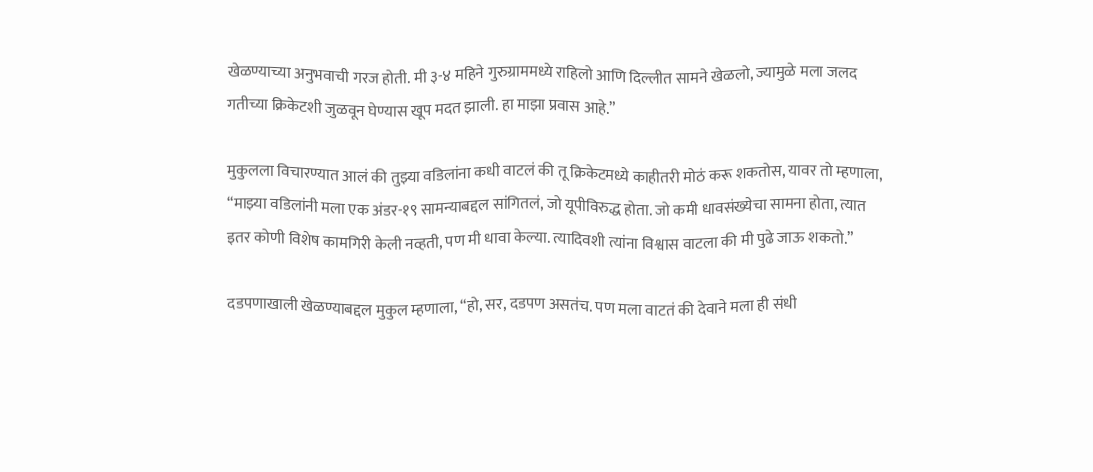खेळण्याच्या अनुभवाची गरज होती. मी ३-४ महिने गुरुग्राममध्ये राहिलो आणि दिल्लीत सामने खेळलो, ज्यामुळे मला जलद गतीच्या क्रिकेटशी जुळवून घेण्यास खूप मदत झाली. हा माझा प्रवास आहे.”

मुकुलला विचारण्यात आलं की तुझ्या वडिलांना कधी वाटलं की तू क्रिकेटमध्ये काहीतरी मोठं करू शकतोस, यावर तो म्हणाला, “माझ्या वडिलांनी मला एक अंडर-१९ सामन्याबद्दल सांगितलं, जो यूपीविरुद्ध होता. जो कमी धावसंख्येचा सामना होता, त्यात इतर कोणी विशेष कामगिरी केली नव्हती, पण मी धावा केल्या. त्यादिवशी त्यांना विश्वास वाटला की मी पुढे जाऊ शकतो.”

दडपणाखाली खेळण्याबद्दल मुकुल म्हणाला, “हो, सर, दडपण असतंच. पण मला वाटतं की देवाने मला ही संधी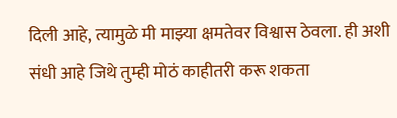दिली आहे, त्यामुळे मी माझ्या क्षमतेवर विश्वास ठेवला. ही अशी संधी आहे जिथे तुम्ही मोठं काहीतरी करू शकता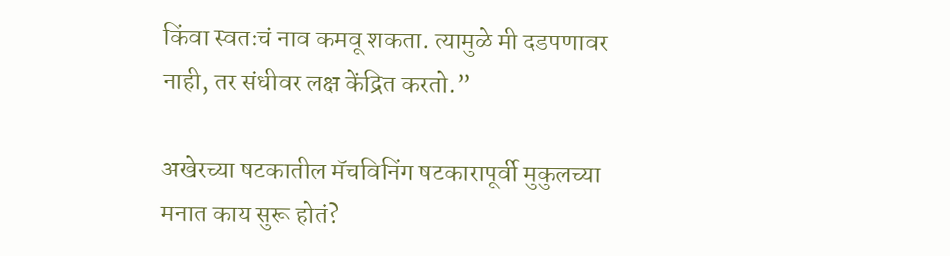किंवा स्वतःचं नाव कमवू शकता. त्यामुळे मी दडपणावर नाही, तर संधीवर लक्ष केंद्रित करतो.”

अखेरच्या षटकातील मॅचविनिंग षटकारापूर्वी मुकुलच्या मनात काय सुरू होतं?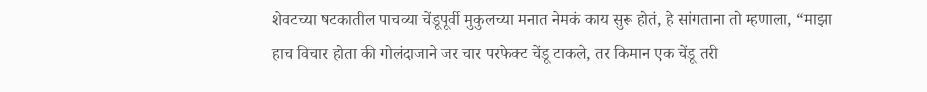शेवटच्या षटकातील पाचव्या चेंडूपूर्वी मुकुलच्या मनात नेमकं काय सुरू होतं, हे सांगताना तो म्हणाला, “माझा हाच विचार होता की गोलंदाजाने जर चार परफेक्ट चेंडू टाकले, तर किमान एक चेंडू तरी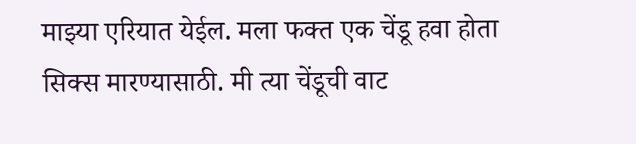माझ्या एरियात येईल. मला फक्त एक चेंडू हवा होता सिक्स मारण्यासाठी. मी त्या चेंडूची वाट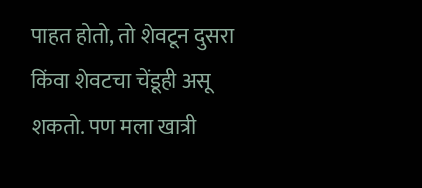पाहत होतो, तो शेवटून दुसरा किंवा शेवटचा चेंडूही असू शकतो. पण मला खात्री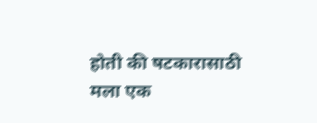होती की षटकारासाठी मला एक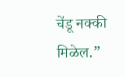चेंडू नक्की मिळेल.”